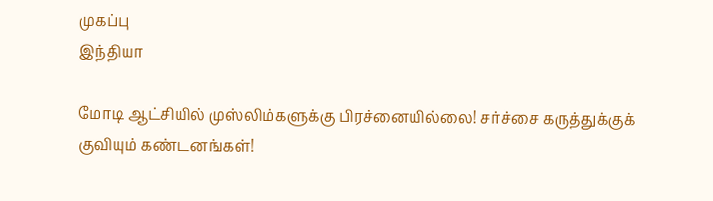முகப்பு
இந்தியா

மோடி ஆட்சியில் முஸ்லிம்களுக்கு பிரச்னையில்லை! சர்ச்சை கருத்துக்குக் குவியும் கண்டனங்கள்!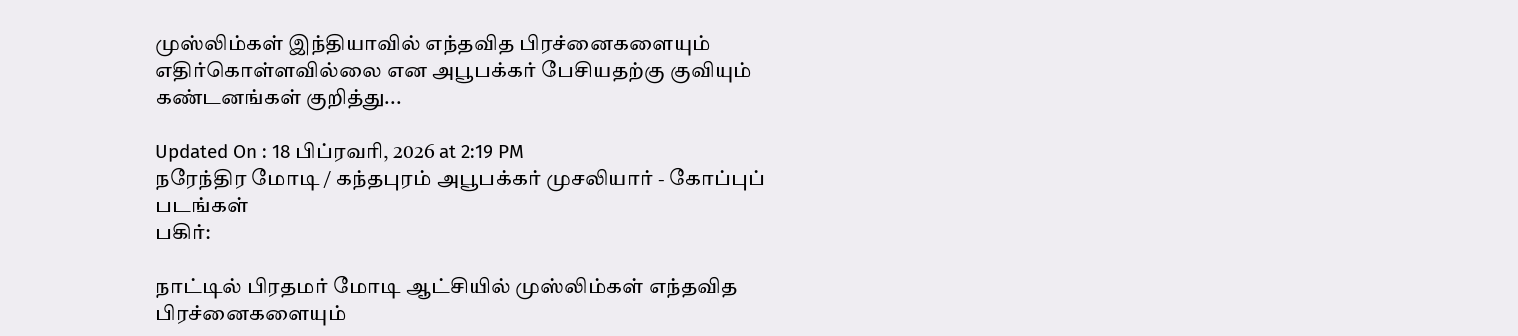முஸ்லிம்கள் இந்தியாவில் எந்தவித பிரச்னைகளையும் எதிர்கொள்ளவில்லை என அபூபக்கர் பேசியதற்கு குவியும் கண்டனங்கள் குறித்து...

Updated On : 18 பிப்ரவரி, 2026 at 2:19 PM
நரேந்திர மோடி / கந்தபுரம் அபூபக்கர் முசலியார் - கோப்புப் படங்கள்
பகிர்:

நாட்டில் பிரதமர் மோடி ஆட்சியில் முஸ்லிம்கள் எந்தவித பிரச்னைகளையும்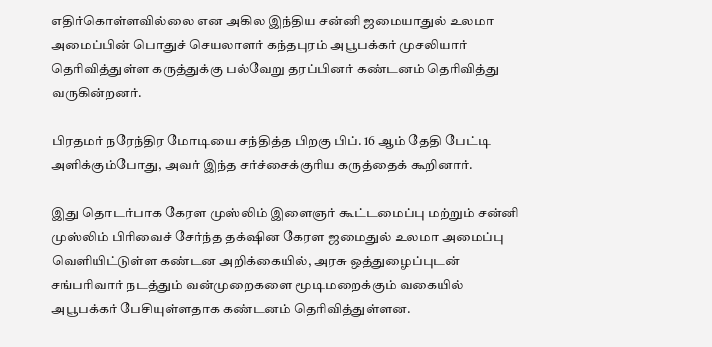எதிர்கொள்ளவில்லை என அகில இந்திய சன்னி ஜமையாதுல் உலமா அமைப்பின் பொதுச் செயலாளர் கந்தபுரம் அபூபக்கர் முசலியார் தெரிவித்துள்ள கருத்துக்கு பல்வேறு தரப்பினர் கண்டனம் தெரிவித்து வருகின்றனர்.

பிரதமர் நரேந்திர மோடியை சந்தித்த பிறகு பிப். 16 ஆம் தேதி பேட்டி அளிக்கும்போது, அவர் இந்த சர்ச்சைக்குரிய கருத்தைக் கூறினார்.

இது தொடர்பாக கேரள முஸ்லிம் இளைஞர் கூட்டமைப்பு மற்றும் சன்னி முஸ்லிம் பிரிவைச் சேர்ந்த தக்‌ஷின கேரள ஜமைதுல் உலமா அமைப்பு வெளியிட்டுள்ள கண்டன அறிக்கையில், அரசு ஒத்துழைப்புடன் சங்பரிவார் நடத்தும் வன்முறைகளை மூடிமறைக்கும் வகையில் அபூபக்கர் பேசியுள்ளதாக கண்டனம் தெரிவித்துள்ளன.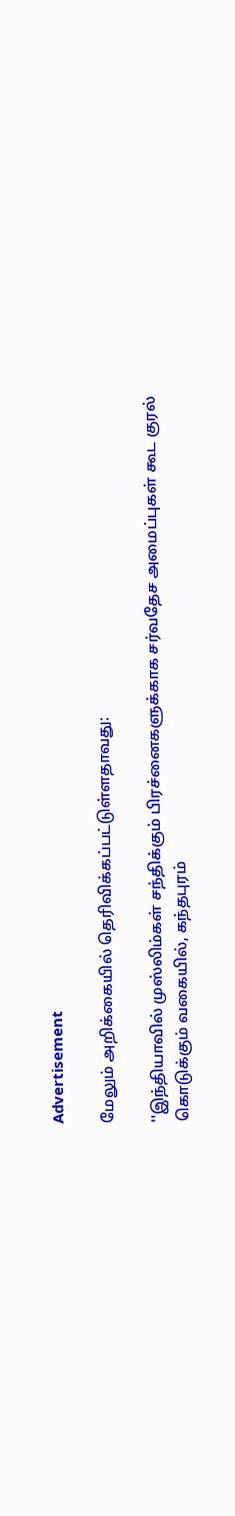Advertisement

மேலும் அறிக்கையில் தெரிவிக்கப்பட்டுள்ளதாவது:

''இந்தியாவில் முஸ்லிம்கள் சந்திக்கும் பிரச்னைகளுக்காக சர்வதேச அமைப்புகள் கூட குரல் கொடுக்கும் வகையில், கந்தபுரம்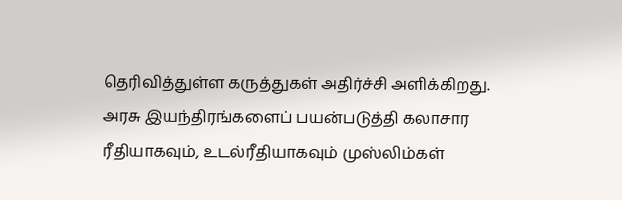தெரிவித்துள்ள கருத்துகள் அதிர்ச்சி அளிக்கிறது. அரசு இயந்திரங்களைப் பயன்படுத்தி கலாசார ரீதியாகவும், உடல்ரீதியாகவும் முஸ்லிம்கள்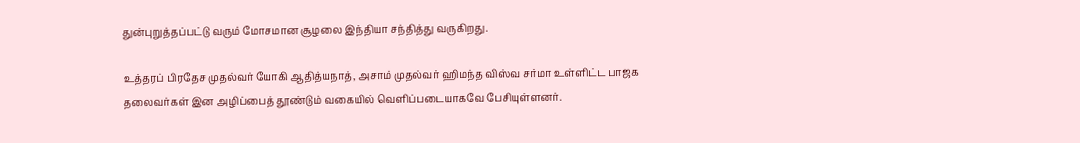துன்புறுத்தப்பட்டு வரும் மோசமான சூழலை இந்தியா சந்தித்து வருகிறது.

உத்தரப் பிரதேச முதல்வர் யோகி ஆதித்யநாத், அசாம் முதல்வர் ஹிமந்த விஸ்வ சர்மா உள்ளிட்ட பாஜக தலைவர்கள் இன அழிப்பைத் தூண்டும் வகையில் வெளிப்படையாகவே பேசியுள்ளனர்.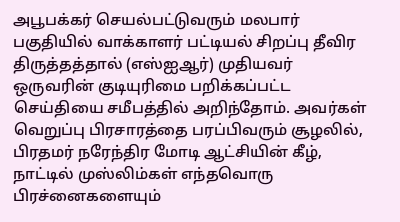அபூபக்கர் செயல்பட்டுவரும் மலபார் பகுதியில் வாக்காளர் பட்டியல் சிறப்பு தீவிர திருத்தத்தால் (எஸ்ஐஆர்) முதியவர் ஒருவரின் குடியுரிமை பறிக்கப்பட்ட செய்தியை சமீபத்தில் அறிந்தோம். அவர்கள் வெறுப்பு பிரசாரத்தை பரப்பிவரும் சூழலில், பிரதமர் நரேந்திர மோடி ஆட்சியின் கீழ், நாட்டில் முஸ்லிம்கள் எந்தவொரு பிரச்னைகளையும்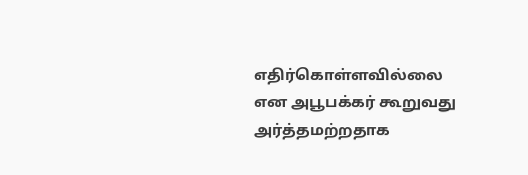எதிர்கொள்ளவில்லை என அபூபக்கர் கூறுவது அர்த்தமற்றதாக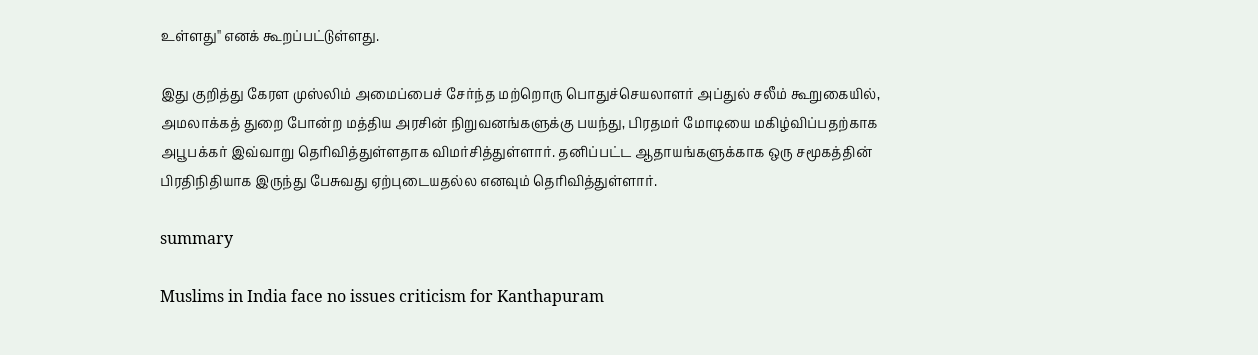உள்ளது'' எனக் கூறப்பட்டுள்ளது.

இது குறித்து கேரள முஸ்லிம் அமைப்பைச் சேர்ந்த மற்றொரு பொதுச்செயலாளர் அப்துல் சலீம் கூறுகையில், அமலாக்கத் துறை போன்ற மத்திய அரசின் நிறுவனங்களுக்கு பயந்து, பிரதமர் மோடியை மகிழ்விப்பதற்காக அபூபக்கர் இவ்வாறு தெரிவித்துள்ளதாக விமர்சித்துள்ளார். தனிப்பட்ட ஆதாயங்களுக்காக ஒரு சமூகத்தின் பிரதிநிதியாக இருந்து பேசுவது ஏற்புடையதல்ல எனவும் தெரிவித்துள்ளார்.

summary

Muslims in India face no issues criticism for Kanthapuram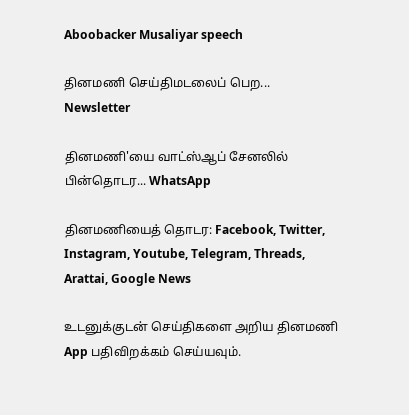Aboobacker Musaliyar speech

தினமணி செய்திமடலைப் பெற... Newsletter

தினமணி'யை வாட்ஸ்ஆப் சேனலில் பின்தொடர... WhatsApp

தினமணியைத் தொடர: Facebook, Twitter, Instagram, Youtube, Telegram, Threads, Arattai, Google News

உடனுக்குடன் செய்திகளை அறிய தினமணி App பதிவிறக்கம் செய்யவும்.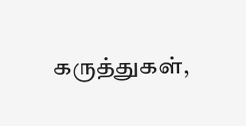கருத்துகள்,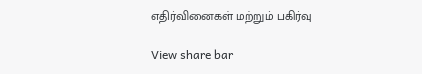எதிர்வினைகள் மற்றும் பகிர்வு

View share bar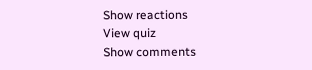Show reactions
View quiz
Show comments